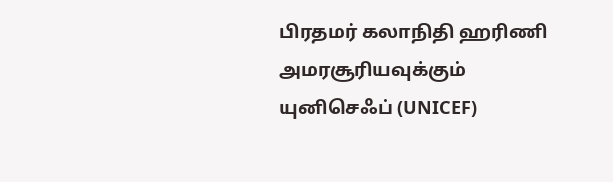பிரதமர் கலாநிதி ஹரிணி அமரசூரியவுக்கும் யுனிசெஃப் (UNICEF)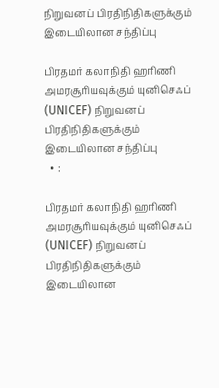நிறுவனப் பிரதிநிதிகளுக்கும் இடையிலான சந்திப்பு

பிரதமர் கலாநிதி ஹரிணி அமரசூரியவுக்கும் யுனிசெஃப் (UNICEF) நிறுவனப் பிரதிநிதிகளுக்கும் இடையிலான சந்திப்பு
  • :

பிரதமர் கலாநிதி ஹரிணி அமரசூரியவுக்கும் யுனிசெஃப் (UNICEF) நிறுவனப் பிரதிநிதிகளுக்கும் இடையிலான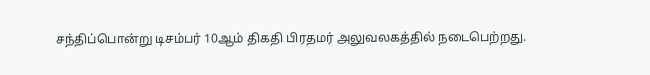சந்திப்பொன்று டிசம்பர் 10ஆம் திகதி பிரதமர் அலுவலகத்தில் நடைபெற்றது.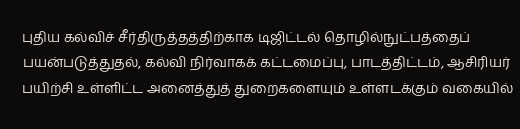புதிய கல்விச் சீர்திருத்தத்திற்காக டிஜிட்டல் தொழில்நுட்பத்தைப் பயன்படுத்துதல், கல்வி நிர்வாகக் கட்டமைப்பு, பாடத்திட்டம், ஆசிரியர் பயிற்சி உள்ளிட்ட அனைத்துத் துறைகளையும் உள்ளடக்கும் வகையில்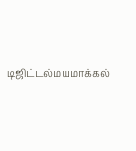டிஜிட்டல்மயமாக்கல்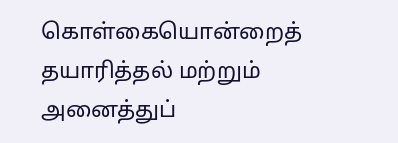கொள்கையொன்றைத் தயாரித்தல் மற்றும் அனைத்துப்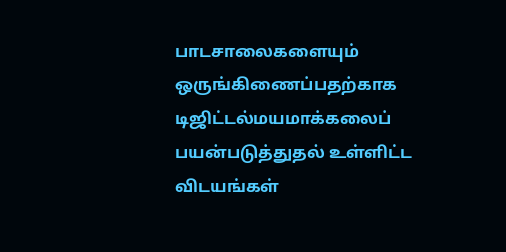பாடசாலைகளையும் ஒருங்கிணைப்பதற்காக டிஜிட்டல்மயமாக்கலைப் பயன்படுத்துதல் உள்ளிட்ட விடயங்கள்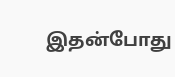இதன்போது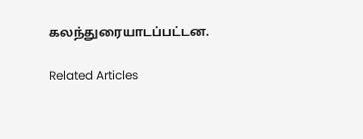கலந்துரையாடப்பட்டன.

Related Articles